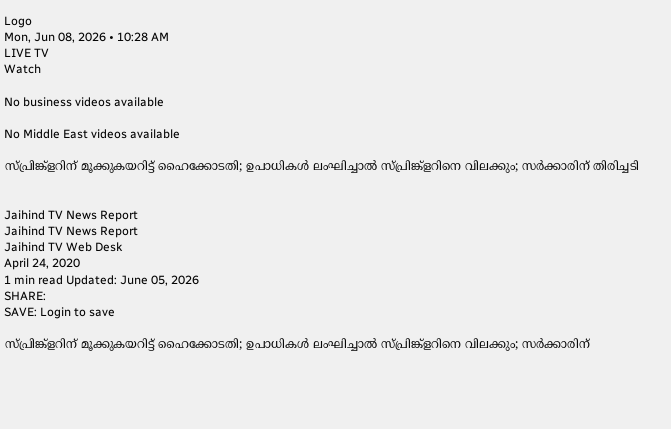Logo
Mon, Jun 08, 2026 • 10:28 AM
LIVE TV
Watch

No business videos available

No Middle East videos available

സ്പ്രിങ്ക്ളറിന് മൂക്കുകയറിട്ട് ഹൈക്കോടതി; ഉപാധികള്‍ ലംഘിച്ചാല്‍ സ്പ്രിങ്ക്ളറിനെ വിലക്കും; സർക്കാരിന് തിരിച്ചടി


Jaihind TV News Report
Jaihind TV News Report
Jaihind TV Web Desk
April 24, 2020
1 min read Updated: June 05, 2026
SHARE:
SAVE: Login to save

സ്പ്രിങ്ക്ളറിന് മൂക്കുകയറിട്ട് ഹൈക്കോടതി; ഉപാധികള്‍ ലംഘിച്ചാല്‍ സ്പ്രിങ്ക്ളറിനെ വിലക്കും; സർക്കാരിന്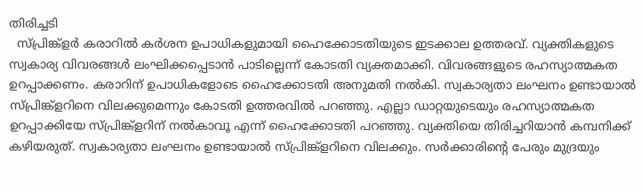തിരിച്ചടി
  സ്പ്രിങ്ക്ളര്‍ കരാറില്‍ കർശന ഉപാധികളുമായി ഹൈക്കോടതിയുടെ ഇടക്കാല ഉത്തരവ്. വ്യക്തികളുടെ സ്വകാര്യ വിവരങ്ങള്‍ ലംഘിക്കപ്പെടാന്‍ പാടില്ലെന്ന് കോടതി വ്യക്തമാക്കി. വിവരങ്ങളുടെ രഹസ്യാത്മകത ഉറപ്പാക്കണം. കരാറിന് ഉപാധികളോടെ ഹൈക്കോടതി അനുമതി നൽകി. സ്വകാര്യതാ ലംഘനം ഉണ്ടായാല്‍ സ്പ്രിങ്ക്ളറിനെ വിലക്കുമെന്നും കോടതി ഉത്തരവില്‍ പറഞ്ഞു. എല്ലാ ഡാറ്റയുടെയും രഹസ്യാത്മകത ഉറപ്പാക്കിയേ സ്പ്രിങ്ക്ളറിന് നൽകാവൂ എന്ന് ഹൈക്കോടതി പറഞ്ഞു. വ്യക്തിയെ തിരിച്ചറിയാൻ കമ്പനിക്ക് കഴിയരുത്. സ്വകാര്യതാ ലംഘനം ഉണ്ടായാൽ സ്പ്രിങ്ക്ളറിനെ വിലക്കും. സർക്കാരിന്‍റെ പേരും മുദ്രയും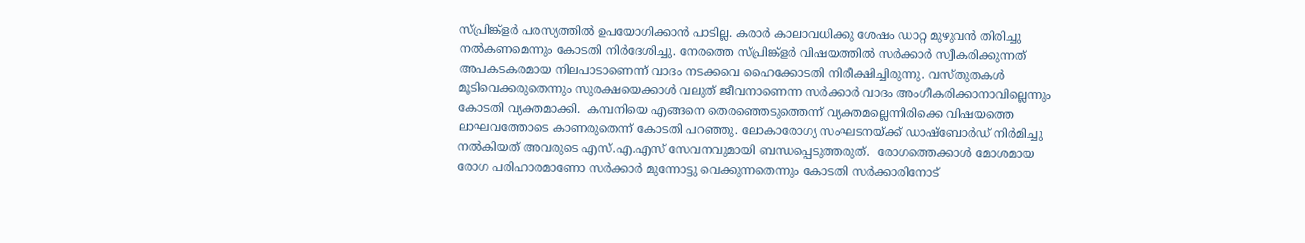സ്പ്രിങ്ക്ളര്‍ പരസ്യത്തില്‍ ഉപയോഗിക്കാന്‍ പാടില്ല. കരാർ കാലാവധിക്കു ശേഷം ഡാറ്റ മുഴുവൻ തിരിച്ചു നൽകണമെന്നും കോടതി നിർദേശിച്ചു. നേരത്തെ സ്പ്രിങ്ക്ളർ വിഷയത്തിൽ സർക്കാർ സ്വീകരിക്കുന്നത് അപകടകരമായ നിലപാടാണെന്ന് വാദം നടക്കവെ ഹൈക്കോടതി നിരീക്ഷിച്ചിരുന്നു. വസ്തുതകള്‍ മൂടിവെക്കരുതെന്നും സുരക്ഷയെക്കാള്‍ വലുത് ജീവനാണെന്ന സർക്കാർ വാദം അംഗീകരിക്കാനാവില്ലെന്നും കോടതി വ്യക്തമാക്കി.  കമ്പനിയെ എങ്ങനെ തെരഞ്ഞെടുത്തെന്ന് വ്യക്തമല്ലെന്നിരിക്കെ വിഷയത്തെ ലാഘവത്തോടെ കാണരുതെന്ന് കോടതി പറഞ്ഞു. ലോകാരോഗ്യ സംഘടനയ്ക്ക് ഡാഷ്ബോർഡ് നിർമിച്ചു നൽകിയത് അവരുടെ എസ്.എ.എസ് സേവനവുമായി ബന്ധപ്പെടുത്തരുത്.  രോഗത്തെക്കാൾ മോശമായ രോഗ പരിഹാരമാണോ സർക്കാർ മുന്നോട്ടു വെക്കുന്നതെന്നും കോടതി സർക്കാരിനോട്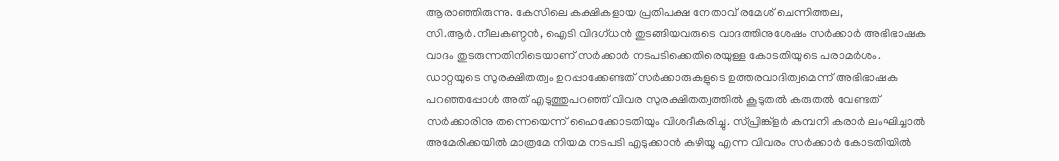ആരാഞ്ഞിരുന്നു. കേസിലെ കക്ഷികളായ പ്രതിപക്ഷ നേതാവ് രമേശ് ചെന്നിത്തല, സി.ആർ.നീലകണ്ഠൻ, ഐടി വിദഗ്ധൻ തുടങ്ങിയവരുടെ വാദത്തിനുശേഷം സർക്കാർ അഭിഭാഷക വാദം തുടരുന്നതിനിടെയാണ് സർക്കാർ നടപടിക്കെതിരെയുള്ള കോടതിയുടെ പരാമർശം. ഡാറ്റയുടെ സുരക്ഷിതത്വം ഉറപ്പാക്കേണ്ടത് സർക്കാരുകളുടെ ഉത്തരവാദിത്വമെന്ന് അഭിഭാഷക പറഞ്ഞപ്പോൾ അത് എടുത്തുപറഞ്ഞ് വിവര സുരക്ഷിതത്വത്തിൽ കൂടുതൽ കരുതൽ വേണ്ടത് സർക്കാരിനു തന്നെയെന്ന് ഹൈക്കോടതിയും വിശദീകരിച്ചു. സ്പ്രിങ്ക്ളര്‍ കമ്പനി കരാർ ലംഘിച്ചാൽ അമേരിക്കയിൽ മാത്രമേ നിയമ നടപടി എടുക്കാൻ കഴിയൂ എന്ന വിവരം സർക്കാർ കോടതിയിൽ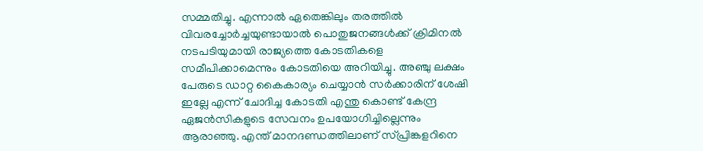സമ്മതിച്ചു. എന്നാൽ ഏതെങ്കിലും തരത്തിൽ വിവരച്ചോർച്ചയുണ്ടായാൽ പൊതുജനങ്ങൾക്ക് ക്രിമിനൽ നടപടിയുമായി രാജ്യത്തെ കോടതികളെ സമീപിക്കാമെന്നും കോടതിയെ അറിയിച്ചു. അഞ്ചു ലക്ഷം പേരുടെ ഡാറ്റ കൈകാര്യം ചെയ്യാൻ സർക്കാരിന് ശേഷി ഇല്ലേ എന്ന് ചോദിച്ച കോടതി എന്തു കൊണ്ട് കേന്ദ്ര ഏജൻസികളുടെ സേവനം ഉപയോഗിച്ചില്ലെന്നും ആരാഞ്ഞു. എന്ത് മാനദണ്ഡത്തിലാണ് സ്പ്രിങ്കളറിനെ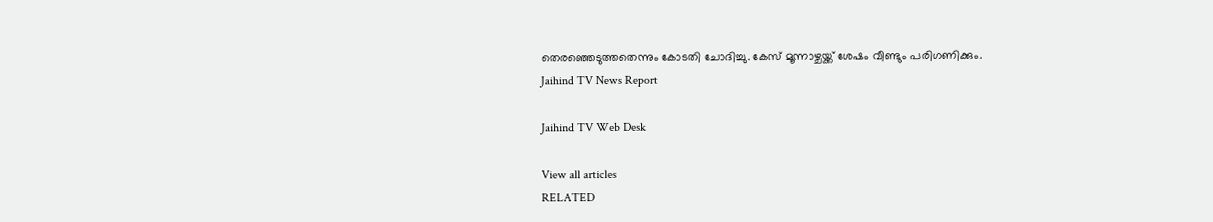തെരഞ്ഞെടുത്തതെന്നും കോടതി ചോദിച്ചു. കേസ് മൂന്നാഴ്ചയ്ക്ക് ശേഷം വീണ്ടും പരിഗണിക്കും.
Jaihind TV News Report

Jaihind TV Web Desk

View all articles
RELATED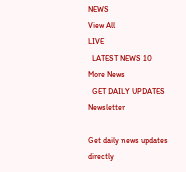NEWS
View All
LIVE
  LATEST NEWS 10
More News
  GET DAILY UPDATES
Newsletter

Get daily news updates directly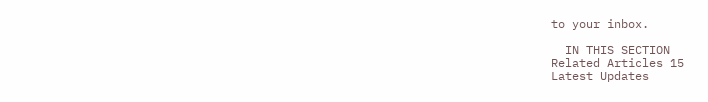to your inbox.

  IN THIS SECTION
Related Articles 15
Latest Updates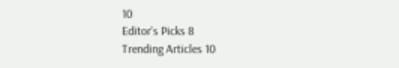10
Editor's Picks 8
Trending Articles 10